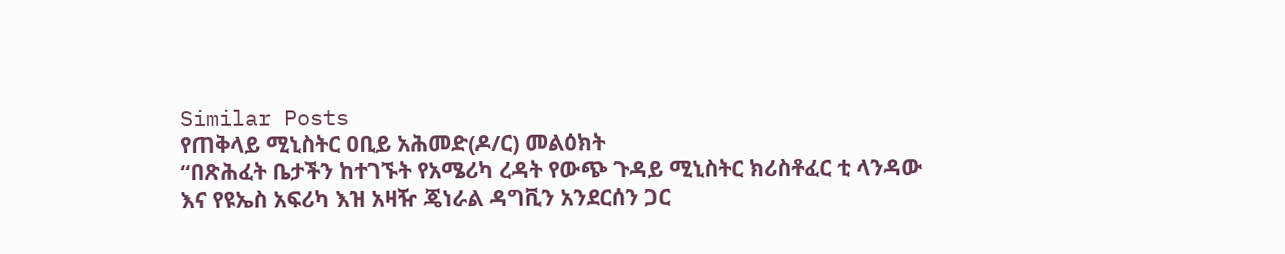Similar Posts
የጠቅላይ ሚኒስትር ዐቢይ አሕመድ(ዶ/ር) መልዕክት
“በጽሕፈት ቤታችን ከተገኙት የአሜሪካ ረዳት የውጭ ጉዳይ ሚኒስትር ክሪስቶፈር ቲ ላንዳው እና የዩኤስ አፍሪካ እዝ አዛዥ ጄነራል ዳግቪን አንደርሰን ጋር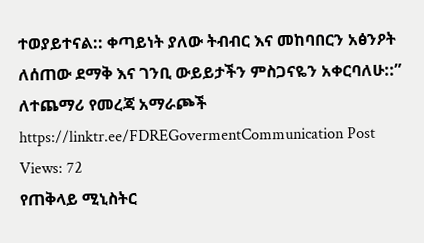ተወያይተናል:: ቀጣይነት ያለው ትብብር እና መከባበርን አፅንዖት ለሰጠው ደማቅ እና ገንቢ ውይይታችን ምስጋናዬን አቀርባለሁ::” ለተጨማሪ የመረጃ አማራጮች https://linktr.ee/FDREGovermentCommunication Post Views: 72
የጠቅላይ ሚኒስትር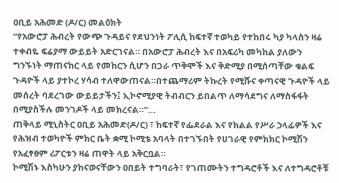ዐቢይ አሕመድ (ዶ/ር) መልዕክት
“የአውሮፓ ሕብረት የውጭ ጉዳይና የደህንነት ፖሊሲ ከፍተኛ ተወካይ የተከበሩ ካያ ካላስን ዛሬ ተቀብዬ ፍሬያማ ውይይት አድርገናል። በአውሮፓ ሕብረት እና በአፍሪካ መካከል ያለውን ግንኙነት ማጠናከር ላይ የመከርን ሲሆን በጋራ ጥቅሞች እና ቅድሚያ በሚሰጣቸው ቁልፍ ጉዳዮች ላይ ያተኮረ ሃሳብ ተለዋውጠናል።በተጨማሪም ትኩረት የሚሹና ቀጣናዊ ጉዳዮች ላይ መሰረት ባደረገው ውይይታችን፤ ኢኮኖሚያዊ ትብብርን ይበልጥ ለማሳደግና ለማስፋፋት በሚያስችሉ መንገዶች ላይ መክረናል።”…
ጠቅላይ ሚኒስትር ዐቢይ አሕመድ(ዶ/ር) ፣ ከፍተኛ የፌደራል እና የክልል የሥራ ኃላፊዎች እና የሕዝብ ተወካዮች ምክር ቤት ቋሚ ኮሚቴ አባላት በተገኙበት የሀገራዊ የምክክር ኮሚሽን የአፈፃፀም ሪፖርቱን ዛሬ ጠዋት ላይ አቅርቧል።
ኮሚሽኑ እስካሁን ያከናወናቸውን ዐበይት ተግባራት፣ የገጠሙትን ተግዳሮቶች እና ለተግዳሮቶቹ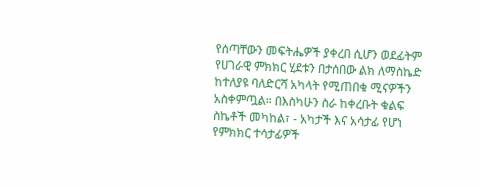የሰጣቸውን መፍትሔዎች ያቀረበ ሲሆን ወደፊትም የሀገራዊ ምክክር ሂደቱን በታሰበው ልክ ለማስኬድ ከተለያዩ ባለድርሻ አካላት የሚጠበቁ ሚናዎችን አስቀምጧል። በእስካሁን ስራ ከቀረቡት ቁልፍ ስኬቶች መካከል፣ - አካታች እና አሳታፊ የሆነ የምክክር ተሳታፊዎች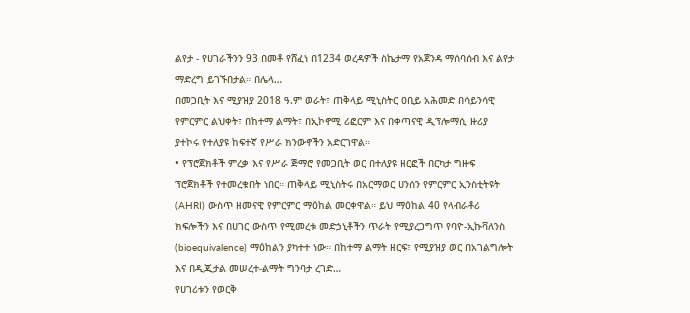ልየታ - የሀገራችንን 93 በመቶ የሸፈነ በ1234 ወረዳዎች ስኬታማ የአጀንዳ ማሰባሰብ እና ልየታ ማድረግ ይገኙበታል። በሌላ…
በመጋቢት እና ሚያዝያ 2018 ዓ.ም ወራት፣ ጠቅላይ ሚኒስትር ዐቢይ አሕመድ በሳይንሳዊ የምርምር ልህቀት፣ በከተማ ልማት፣ በኢኮኖሚ ሪፎርም እና በቀጣናዊ ዲፕሎማሲ ዙሪያ ያተኮሩ የተለያዩ ከፍተኛ የሥራ ክንውኖችን አድርገዋል።
• የፕሮጀክቶች ምረቃ እና የሥራ ጅማሮ የመጋቢት ወር በተለያዩ ዘርፎች በርካታ ግዙፍ ፕሮጀክቶች የተመረቁበት ነበር። ጠቅላይ ሚኒስትሩ በአርማወር ሀንሰን የምርምር ኢንስቲትዩት (AHRI) ውስጥ ዘመናዊ የምርምር ማዕከል መርቀዋል። ይህ ማዕከል 40 የላብራቶሪ ክፍሎችን እና በሀገር ውስጥ የሚመረቱ መድኃኒቶችን ጥራት የሚያረጋግጥ የባዮ-ኢኩቫለንስ (bioequivalence) ማዕከልን ያካተተ ነው። በከተማ ልማት ዘርፍ፣ የሚያዝያ ወር በአገልግሎት እና በዲጂታል መሠረተ-ልማት ግንባታ ረገድ…
የሀገሪቱን የወርቅ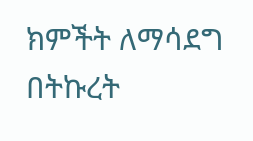ክምችት ለማሳደግ በትኩረት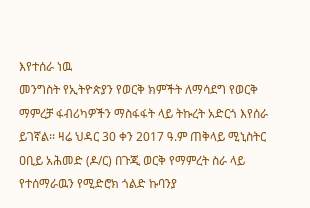እየተሰራ ነዉ
መንግስት የኢትዮጵያን የወርቅ ክምችት ለማሳደግ የወርቅ ማምረቻ ፋብሪካዎችን ማስፋፋት ላይ ትኩረት አድርጎ እየሰራ ይገኛል፡፡ ዛሬ ህዳር 30 ቀን 2017 ዓ.ም ጠቅላይ ሚኒስትር ዐቢይ አሕመድ (ዶ/ር) በጉጂ ወርቅ የማምረት ስራ ላይ የተሰማራዉን የሚድሮክ ጎልድ ኩባንያ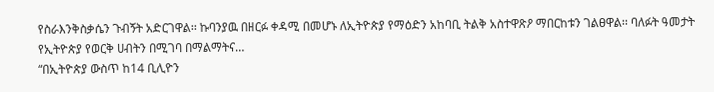የስራእንቅስቃሴን ጉብኝት አድርገዋል፡፡ ኩባንያዉ በዘርፉ ቀዳሚ በመሆኑ ለኢትዮጵያ የማዕድን አከባቢ ትልቅ አስተዋጽዖ ማበርከቱን ገልፀዋል፡፡ ባለፉት ዓመታት የኢትዮጵያ የወርቅ ሀብትን በሚገባ በማልማትና…
“በኢትዮጵያ ውስጥ ከ14 ቢሊዮን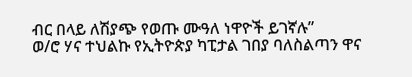ብር በላይ ለሽያጭ የወጡ ሙዓለ ነዋዮች ይገኛሉ”
ወ/ሮ ሃና ተህልኩ የኢትዮጵያ ካፒታል ገበያ ባለስልጣን ዋና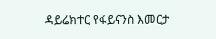ዳይሬክተር የፋይናንስ እመርታ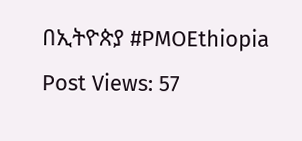በኢትዮጵያ #PMOEthiopia Post Views: 57